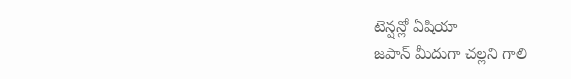టెన్షన్లో ఏషియా
జపాన్ మీదుగా చల్లని గాలి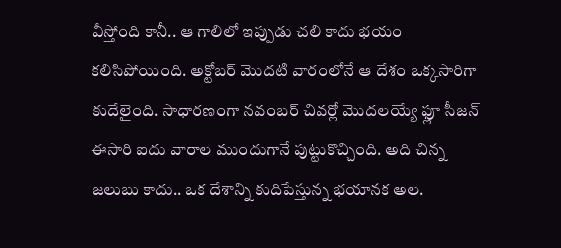వీస్తోంది కానీ.. ఆ గాలిలో ఇప్పుడు చలి కాదు భయం కలిసిపోయింది. అక్టోబర్ మొదటి వారంలోనే ఆ దేశం ఒక్కసారిగా కుదేలైంది. సాధారణంగా నవంబర్ చివర్లో మొదలయ్యే ఫ్లూ సీజన్ ఈసారి ఐదు వారాల ముందుగానే పుట్టుకొచ్చింది. అది చిన్న జలుబు కాదు.. ఒక దేశాన్ని కుదిపేస్తున్న భయానక అల.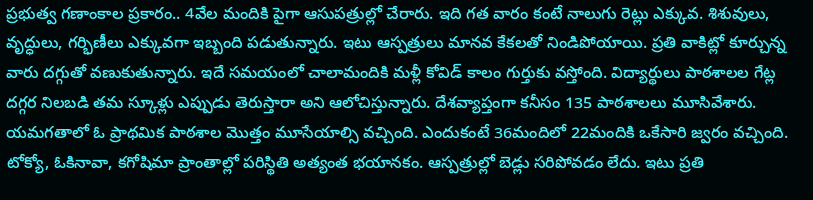ప్రభుత్వ గణాంకాల ప్రకారం.. 4వేల మందికి పైగా ఆసుపత్రుల్లో చేరారు. ఇది గత వారం కంటే నాలుగు రెట్లు ఎక్కువ. శిశువులు, వృద్ధులు, గర్భిణీలు ఎక్కువగా ఇబ్బంది పడుతున్నారు. ఇటు ఆస్పత్రులు మానవ కేకలతో నిండిపోయాయి. ప్రతి వాకిట్లో కూర్చున్న వారు దగ్గుతో వణుకుతున్నారు. ఇదే సమయంలో చాలామందికి మళ్లీ కోవిడ్ కాలం గుర్తుకు వస్తోంది. విద్యార్థులు పాఠశాలల గేట్ల దగ్గర నిలబడి తమ స్కూళ్లు ఎప్పుడు తెరుస్తారా అని ఆలోచిస్తున్నారు. దేశవ్యాప్తంగా కనీసం 135 పాఠశాలలు మూసివేశారు. యమగతాలో ఓ ప్రాథమిక పాఠశాల మొత్తం మూసేయాల్సి వచ్చింది. ఎందుకంటే 36మందిలో 22మందికి ఒకేసారి జ్వరం వచ్చింది.
టోక్యో, ఓకినావా, కగోషిమా ప్రాంతాల్లో పరిస్థితి అత్యంత భయానకం. ఆస్పత్రుల్లో బెడ్లు సరిపోవడం లేదు. ఇటు ప్రతి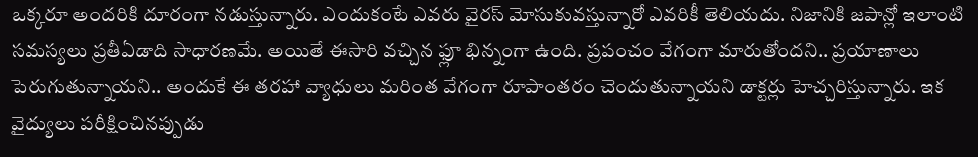ఒక్కరూ అందరికి దూరంగా నడుస్తున్నారు. ఎందుకంటే ఎవరు వైరస్ మోసుకువస్తున్నారో ఎవరికీ తెలియదు. నిజానికి జపాన్లో ఇలాంటి సమస్యలు ప్రతీఏడాది సాధారణమే. అయితే ఈసారి వచ్చిన ఫ్లూ భిన్నంగా ఉంది. ప్రపంచం వేగంగా మారుతోందని.. ప్రయాణాలు పెరుగుతున్నాయని.. అందుకే ఈ తరహా వ్యాధులు మరింత వేగంగా రూపాంతరం చెందుతున్నాయని డాక్టర్లు హెచ్చరిస్తున్నారు. ఇక వైద్యులు పరీక్షించినప్పుడు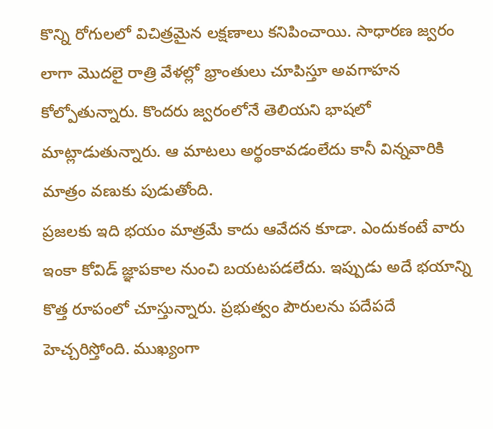కొన్ని రోగులలో విచిత్రమైన లక్షణాలు కనిపించాయి. సాధారణ జ్వరం లాగా మొదలై రాత్రి వేళల్లో భ్రాంతులు చూపిస్తూ అవగాహన కోల్పోతున్నారు. కొందరు జ్వరంలోనే తెలియని భాషలో మాట్లాడుతున్నారు. ఆ మాటలు అర్థంకావడంలేదు కానీ విన్నవారికి మాత్రం వణుకు పుడుతోంది.
ప్రజలకు ఇది భయం మాత్రమే కాదు ఆవేదన కూడా. ఎందుకంటే వారు ఇంకా కోవిడ్ జ్ఞాపకాల నుంచి బయటపడలేదు. ఇప్పుడు అదే భయాన్ని కొత్త రూపంలో చూస్తున్నారు. ప్రభుత్వం పౌరులను పదేపదే హెచ్చరిస్తోంది. ముఖ్యంగా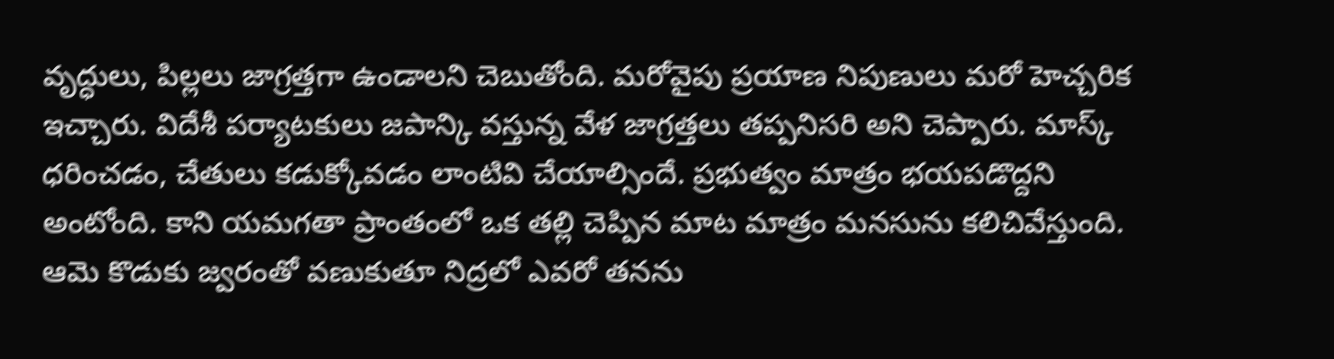వృద్ధులు, పిల్లలు జాగ్రత్తగా ఉండాలని చెబుతోంది. మరోవైపు ప్రయాణ నిపుణులు మరో హెచ్చరిక ఇచ్చారు. విదేశీ పర్యాటకులు జపాన్కి వస్తున్న వేళ జాగ్రత్తలు తప్పనిసరి అని చెప్పారు. మాస్క్ ధరించడం, చేతులు కడుక్కోవడం లాంటివి చేయాల్సిందే. ప్రభుత్వం మాత్రం భయపడొద్దని అంటోంది. కాని యమగతా ప్రాంతంలో ఒక తల్లి చెప్పిన మాట మాత్రం మనసును కలిచివేస్తుంది. ఆమె కొడుకు జ్వరంతో వణుకుతూ నిద్రలో ఎవరో తనను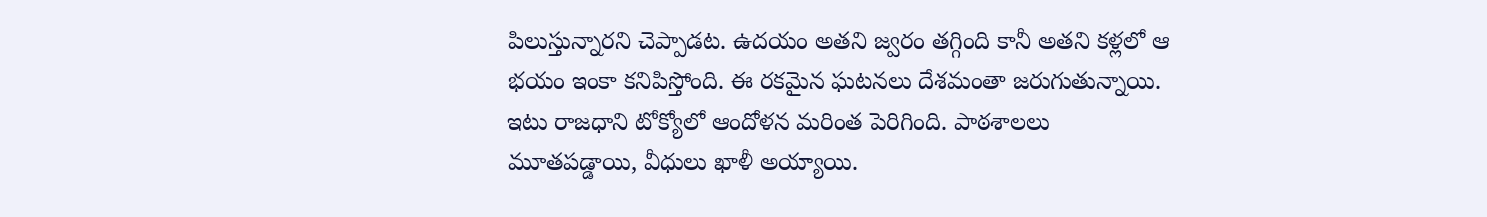పిలుస్తున్నారని చెప్పాడట. ఉదయం అతని జ్వరం తగ్గింది కానీ అతని కళ్లలో ఆ భయం ఇంకా కనిపిస్తోంది. ఈ రకమైన ఘటనలు దేశమంతా జరుగుతున్నాయి.
ఇటు రాజధాని టోక్యోలో ఆందోళన మరింత పెరిగింది. పాఠశాలలు మూతపడ్డాయి, వీధులు ఖాళీ అయ్యాయి.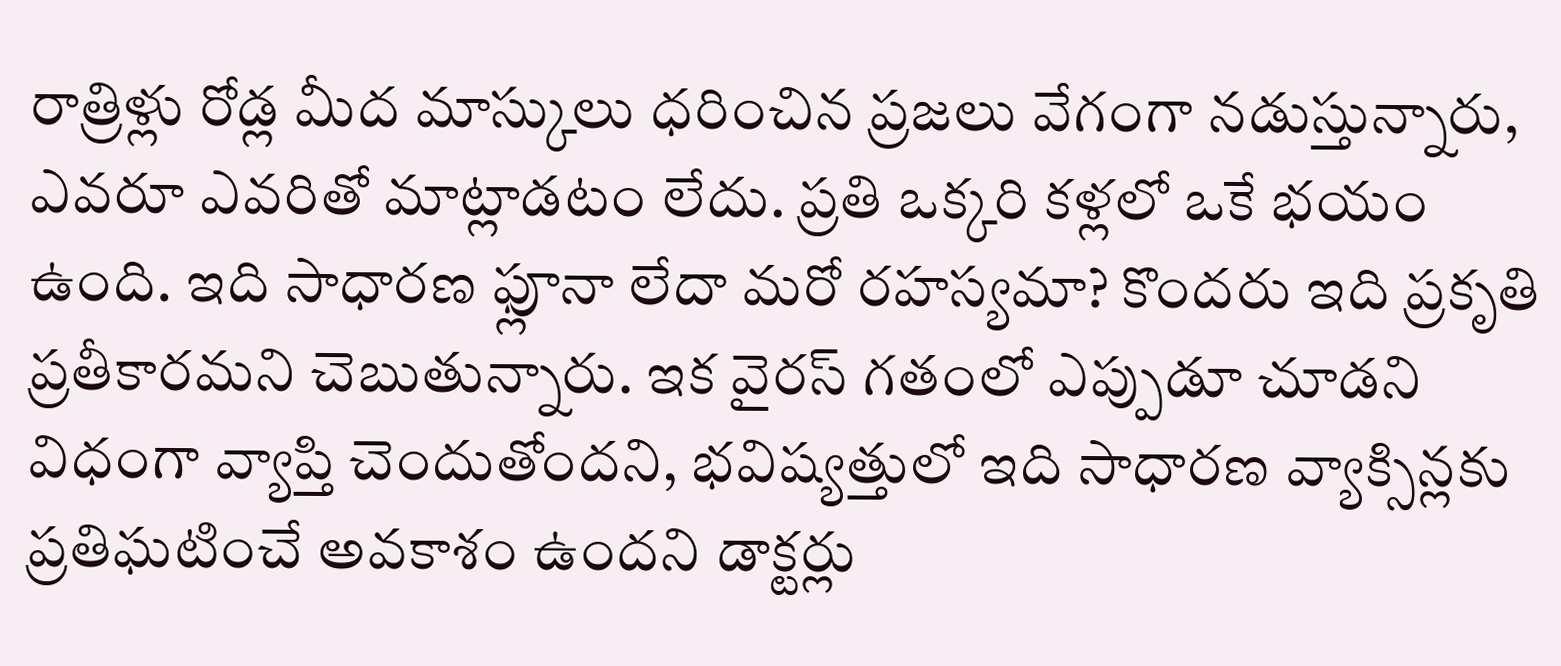రాత్రిళ్లు రోడ్ల మీద మాస్కులు ధరించిన ప్రజలు వేగంగా నడుస్తున్నారు, ఎవరూ ఎవరితో మాట్లాడటం లేదు. ప్రతి ఒక్కరి కళ్లలో ఒకే భయం ఉంది. ఇది సాధారణ ఫ్లూనా లేదా మరో రహస్యమా? కొందరు ఇది ప్రకృతి ప్రతీకారమని చెబుతున్నారు. ఇక వైరస్ గతంలో ఎప్పుడూ చూడని విధంగా వ్యాప్తి చెందుతోందని, భవిష్యత్తులో ఇది సాధారణ వ్యాక్సిన్లకు ప్రతిఘటించే అవకాశం ఉందని డాక్టర్లు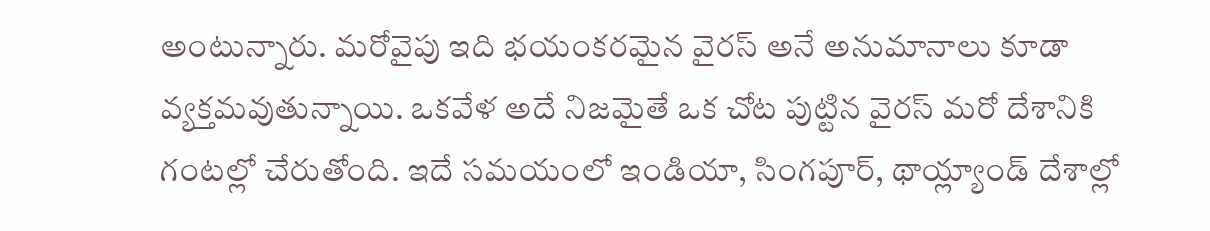అంటున్నారు. మరోవైపు ఇది భయంకరమైన వైరస్ అనే అనుమానాలు కూడా వ్యక్తమవుతున్నాయి. ఒకవేళ అదే నిజమైతే ఒక చోట పుట్టిన వైరస్ మరో దేశానికి గంటల్లో చేరుతోంది. ఇదే సమయంలో ఇండియా, సింగపూర్, థాయ్ల్యాండ్ దేశాల్లో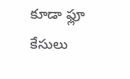కూడా ఫ్లూ కేసులు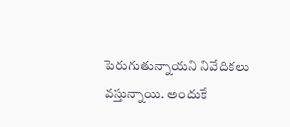పెరుగుతున్నాయని నివేదికలు వస్తున్నాయి. అందుకే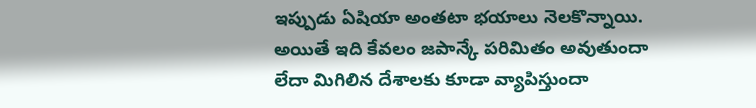ఇప్పుడు ఏషియా అంతటా భయాలు నెలకొన్నాయి. అయితే ఇది కేవలం జపాన్కే పరిమితం అవుతుందా లేదా మిగిలిన దేశాలకు కూడా వ్యాపిస్తుందా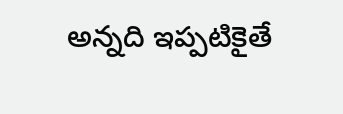అన్నది ఇప్పటికైతే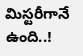మిస్టరీగానే ఉంది..!